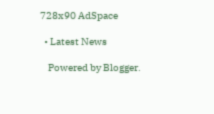728x90 AdSpace

  • Latest News

    Powered by Blogger.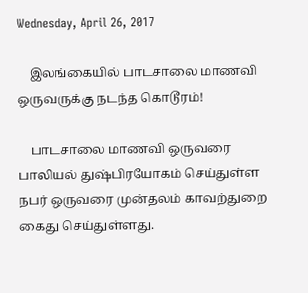Wednesday, April 26, 2017

    இலங்கையில் பாடசாலை மாணவி ஒருவருக்கு நடந்த கொடூரம்!

    பாடசாலை மாணவி ஒருவரை பாலியல் துஷ்பிரயோகம் செய்துள்ள நபர் ஒருவரை முன்தலம் காவற்துறை கைது செய்துள்ளது.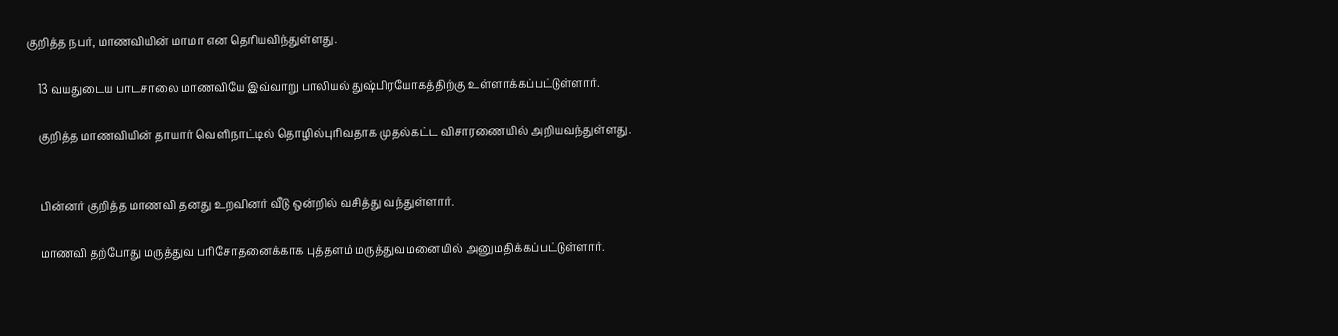குறித்த நபர், மாணவியின் மாமா என தெரியவிந்துள்ளது.

    13 வயதுடைய பாடசாலை மாணவியே இவ்வாறு பாலியல் துஷ்பிரயோகத்திற்கு உள்ளாக்கப்பட்டுள்ளார்.

    குறித்த மாணவியின் தாயார் வெளிநாட்டில் தொழில்புரிவதாக முதல்கட்ட விசாரணையில் அறியவந்துள்ளது.


    பின்னர் குறித்த மாணவி தனது உறவினர் வீடு ஒன்றில் வசித்து வந்துள்ளார்.

    மாணவி தற்போது மருத்துவ பரிசோதனைக்காக புத்தளம் மருத்துவமனையில் அனுமதிக்கப்பட்டுள்ளார்.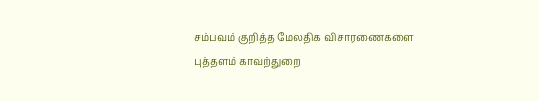சம்பவம் குறித்த மேலதிக விசாரணைகளை புத்தளம் காவற்துறை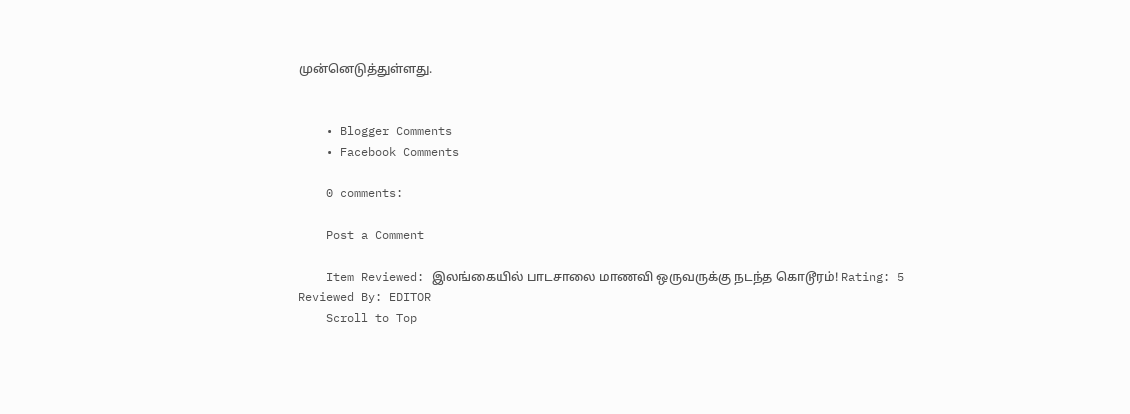முன்னெடுத்துள்ளது.


    • Blogger Comments
    • Facebook Comments

    0 comments:

    Post a Comment

    Item Reviewed: இலங்கையில் பாடசாலை மாணவி ஒருவருக்கு நடந்த கொடூரம்! Rating: 5 Reviewed By: EDITOR
    Scroll to Top